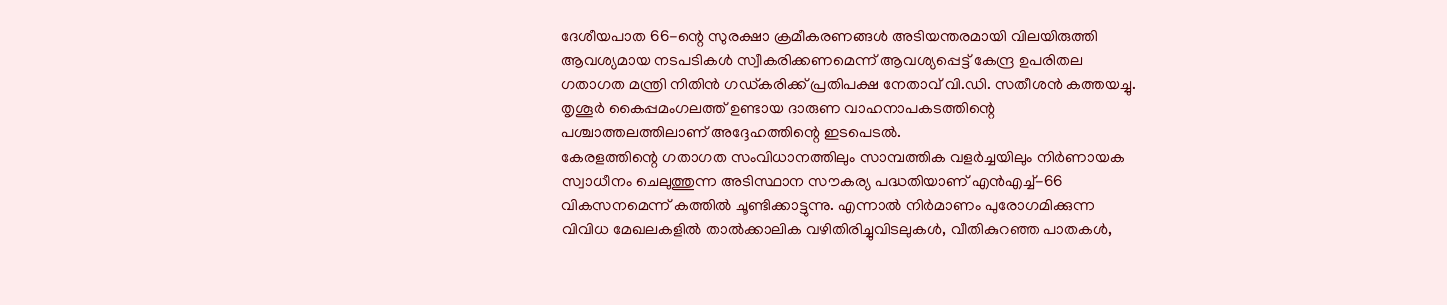ദേശീയപാത 66-ന്റെ സുരക്ഷാ ക്രമീകരണങ്ങൾ അടിയന്തരമായി വിലയിരുത്തി ആവശ്യമായ നടപടികൾ സ്വീകരിക്കണമെന്ന് ആവശ്യപ്പെട്ട് കേന്ദ്ര ഉപരിതല ഗതാഗത മന്ത്രി നിതിൻ ഗഡ്കരിക്ക് പ്രതിപക്ഷ നേതാവ് വി.ഡി. സതീശൻ കത്തയച്ചു. തൃശൂർ കൈപ്പമംഗലത്ത് ഉണ്ടായ ദാരുണ വാഹനാപകടത്തിന്റെ പശ്ചാത്തലത്തിലാണ് അദ്ദേഹത്തിന്റെ ഇടപെടൽ.
കേരളത്തിന്റെ ഗതാഗത സംവിധാനത്തിലും സാമ്പത്തിക വളർച്ചയിലും നിർണായക സ്വാധീനം ചെലുത്തുന്ന അടിസ്ഥാന സൗകര്യ പദ്ധതിയാണ് എൻഎച്ച്-66 വികസനമെന്ന് കത്തിൽ ചൂണ്ടിക്കാട്ടുന്നു. എന്നാൽ നിർമാണം പുരോഗമിക്കുന്ന വിവിധ മേഖലകളിൽ താൽക്കാലിക വഴിതിരിച്ചുവിടലുകൾ, വീതികുറഞ്ഞ പാതകൾ,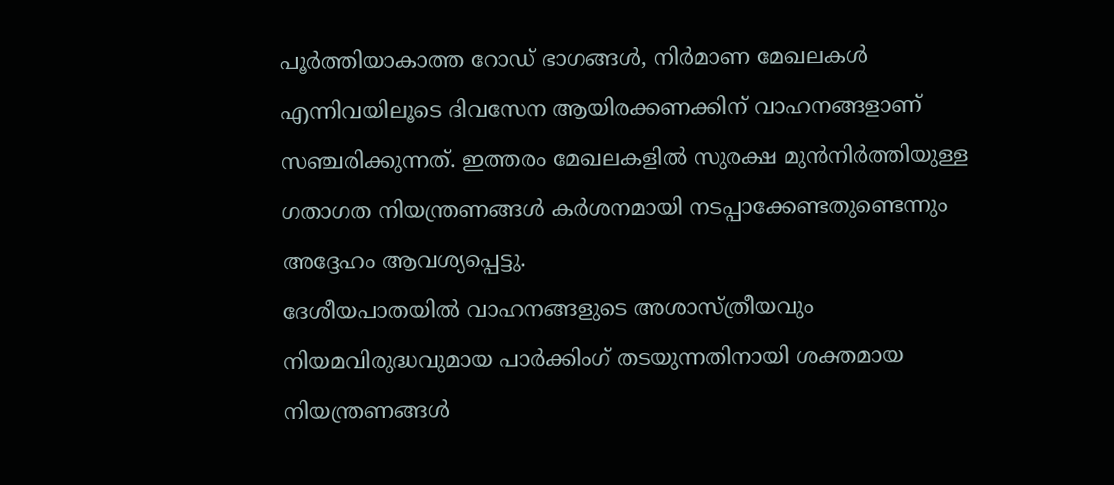പൂർത്തിയാകാത്ത റോഡ് ഭാഗങ്ങൾ, നിർമാണ മേഖലകൾ എന്നിവയിലൂടെ ദിവസേന ആയിരക്കണക്കിന് വാഹനങ്ങളാണ് സഞ്ചരിക്കുന്നത്. ഇത്തരം മേഖലകളിൽ സുരക്ഷ മുൻനിർത്തിയുള്ള ഗതാഗത നിയന്ത്രണങ്ങൾ കർശനമായി നടപ്പാക്കേണ്ടതുണ്ടെന്നും അദ്ദേഹം ആവശ്യപ്പെട്ടു.
ദേശീയപാതയിൽ വാഹനങ്ങളുടെ അശാസ്ത്രീയവും നിയമവിരുദ്ധവുമായ പാർക്കിംഗ് തടയുന്നതിനായി ശക്തമായ നിയന്ത്രണങ്ങൾ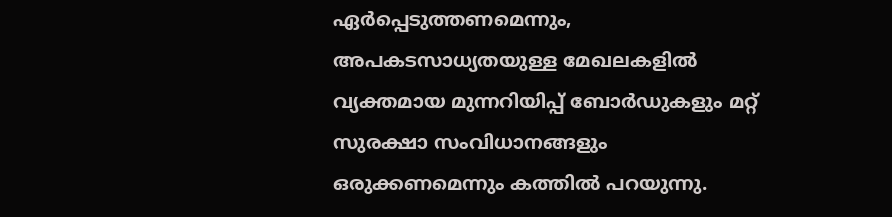ഏർപ്പെടുത്തണമെന്നും, അപകടസാധ്യതയുള്ള മേഖലകളിൽ വ്യക്തമായ മുന്നറിയിപ്പ് ബോർഡുകളും മറ്റ് സുരക്ഷാ സംവിധാനങ്ങളും ഒരുക്കണമെന്നും കത്തിൽ പറയുന്നു.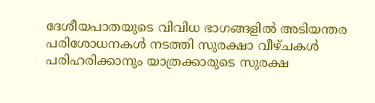ദേശീയപാതയുടെ വിവിധ ഭാഗങ്ങളിൽ അടിയന്തര പരിശോധനകൾ നടത്തി സുരക്ഷാ വീഴ്ചകൾ പരിഹരിക്കാനും യാത്രക്കാരുടെ സുരക്ഷ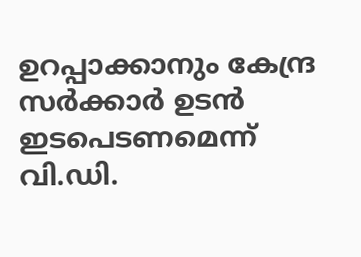ഉറപ്പാക്കാനും കേന്ദ്ര സർക്കാർ ഉടൻ ഇടപെടണമെന്ന് വി.ഡി.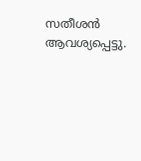സതീശൻ ആവശ്യപ്പെട്ടു.